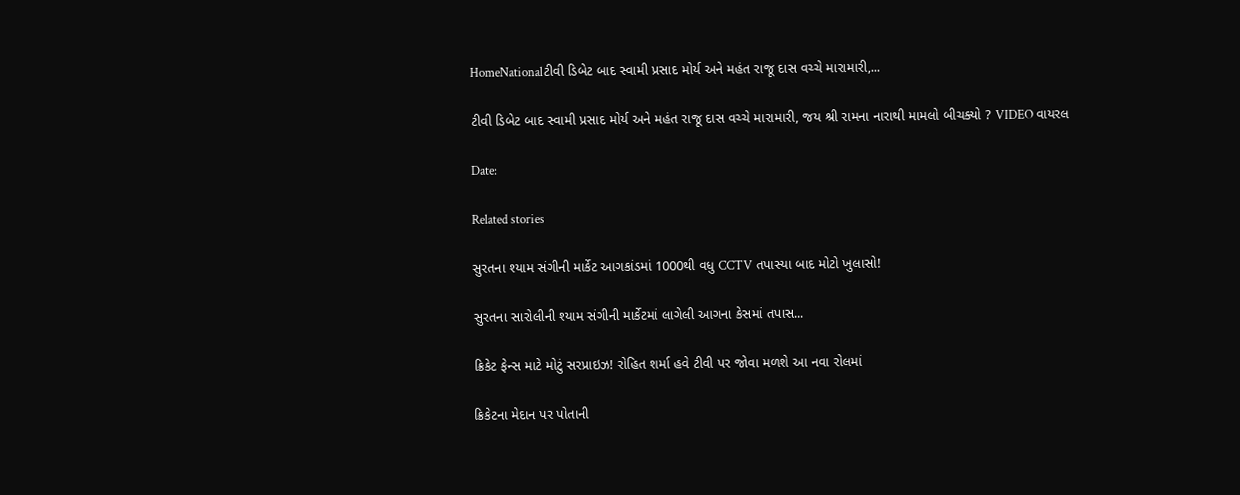HomeNationalટીવી ડિબેટ બાદ સ્વામી પ્રસાદ મોર્ય અને મહંત રાજૂ દાસ વચ્ચે મારામારી,...

ટીવી ડિબેટ બાદ સ્વામી પ્રસાદ મોર્ય અને મહંત રાજૂ દાસ વચ્ચે મારામારી, જય શ્રી રામના નારાથી મામલો બીચક્યો ? VIDEO વાયરલ

Date:

Related stories

સુરતના શ્યામ સંગીની માર્કેટ આગકાંડમાં 1000થી વધુ CCTV તપાસ્યા બાદ મોટો ખુલાસો!

સુરતના સારોલીની શ્યામ સંગીની માર્કેટમાં લાગેલી આગના કેસમાં તપાસ...

ક્રિકેટ ફેન્સ માટે મોટું સરપ્રાઇઝ! રોહિત શર્મા હવે ટીવી પર જોવા મળશે આ નવા રોલમાં

ક્રિકેટના મેદાન પર પોતાની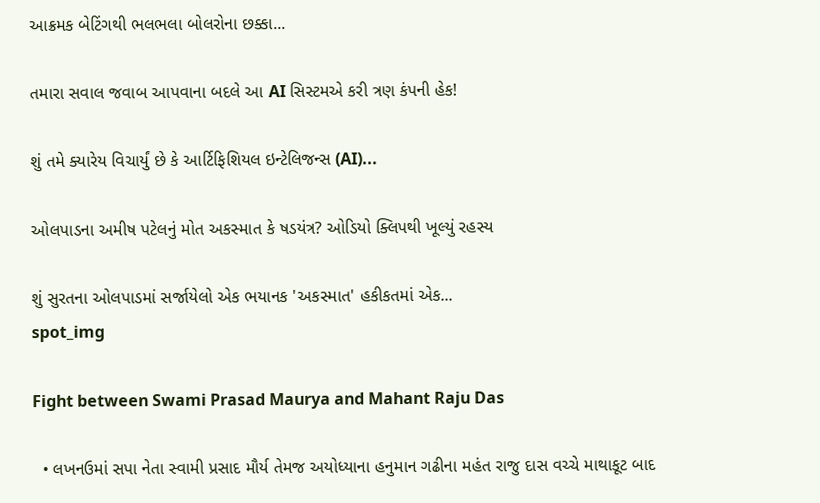આક્રમક બેટિંગથી ભલભલા બોલરોના છક્કા...

તમારા સવાલ જવાબ આપવાના બદલે આ AI સિસ્ટમએ કરી ત્રણ કંપની હેક!

શું તમે ક્યારેય વિચાર્યું છે કે આર્ટિફિશિયલ ઇન્ટેલિજન્સ (AI)...

ઓલપાડના અમીષ પટેલનું મોત અકસ્માત કે ષડયંત્ર? ઓડિયો ક્લિપથી ખૂલ્યું રહસ્ય

શું સુરતના ઓલપાડમાં સર્જાયેલો એક ભયાનક 'અકસ્માત' હકીકતમાં એક...
spot_img

Fight between Swami Prasad Maurya and Mahant Raju Das

  • લખનઉમાં સપા નેતા સ્વામી પ્રસાદ મૌર્ય તેમજ અયોધ્યાના હનુમાન ગઢીના મહંત રાજુ દાસ વચ્ચે માથાકૂટ બાદ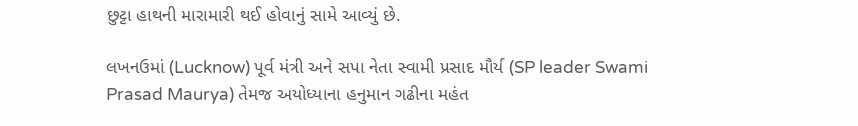છુટ્ટા હાથની મારામારી થઈ હોવાનું સામે આવ્યું છે.

લખનઉમાં (Lucknow) પૂર્વ મંત્રી અને સપા નેતા સ્વામી પ્રસાદ મૌર્ય (SP leader Swami Prasad Maurya) તેમજ અયોધ્યાના હનુમાન ગઢીના મહંત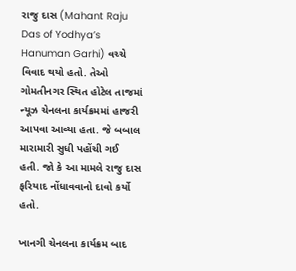રાજુ દાસ (Mahant Raju Das of Yodhya’s Hanuman Garhi) વચ્ચે વિવાદ થયો હતો. તેઓ ગોમતીનગર સ્થિત હોટેલ તાજમાં ન્યૂઝ ચેનલના કાર્યક્રમમાં હાજરી આપવા આવ્યા હતા. જે બબાલ મારામારી સુધી પહોંચી ગઈ હતી. જો કે આ મામલે રાજુ દાસ ફરિયાદ નોંધાવવાનો દાવો કર્યો હતો.

ખાનગી ચેનલના કાર્યક્રમ બાદ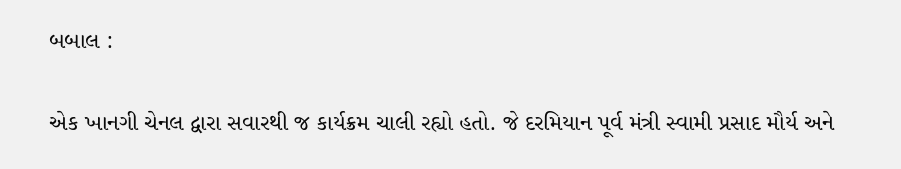બબાલ :

એક ખાનગી ચેનલ દ્વારા સવારથી જ કાર્યક્રમ ચાલી રહ્યો હતો. જે દરમિયાન પૂર્વ મંત્રી સ્વામી પ્રસાદ મૌર્ય અને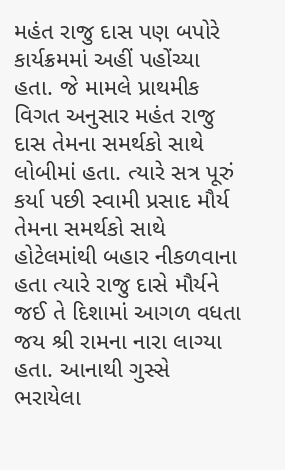મહંત રાજુ દાસ પણ બપોરે કાર્યક્રમમાં અહીં પહોંચ્યા હતા. જે મામલે પ્રાથમીક વિગત અનુસાર મહંત રાજુ દાસ તેમના સમર્થકો સાથે લોબીમાં હતા. ત્યારે સત્ર પૂરું કર્યા પછી સ્વામી પ્રસાદ મૌર્ય તેમના સમર્થકો સાથે હોટેલમાંથી બહાર નીકળવાના હતા ત્યારે રાજુ દાસે મૌર્યને જઈ તે દિશામાં આગળ વધતા જય શ્રી રામના નારા લાગ્યા હતા. આનાથી ગુસ્સે ભરાયેલા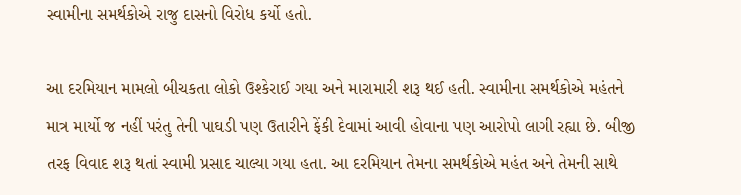સ્વામીના સમર્થકોએ રાજુ દાસનો વિરોધ કર્યો હતો.

આ દરમિયાન મામલો બીચકતા લોકો ઉશ્કેરાઈ ગયા અને મારામારી શરૂ થઈ હતી. સ્વામીના સમર્થકોએ મહંતને માત્ર માર્યો જ નહીં પરંતુ તેની પાઘડી પણ ઉતારીને ફેંકી દેવામાં આવી હોવાના પણ આરોપો લાગી રહ્યા છે. બીજી તરફ વિવાદ શરૂ થતાં સ્વામી પ્રસાદ ચાલ્યા ગયા હતા. આ દરમિયાન તેમના સમર્થકોએ મહંત અને તેમની સાથે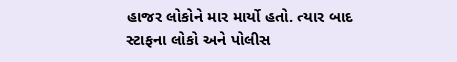હાજર લોકોને માર માર્યો હતો. ત્યાર બાદ સ્ટાફના લોકો અને પોલીસ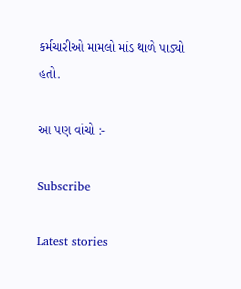કર્મચારીઓ મામલો માંડ થાળે પાડ્યો હતો.

આ પણ વાંચો :-

Subscribe

Latest stories